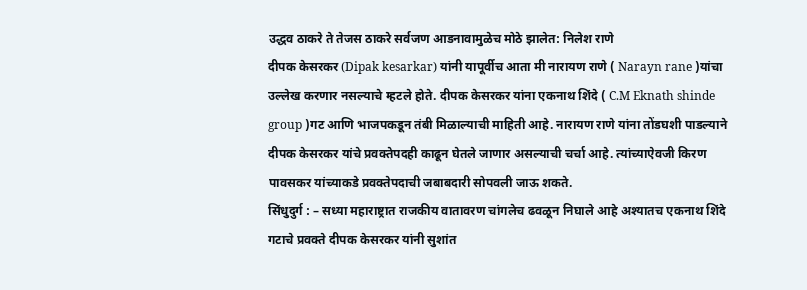उद्धव ठाकरे ते तेजस ठाकरे सर्वजण आडनावामुळेच मोठे झालेत: निलेश राणे
दीपक केसरकर (Dipak kesarkar) यांनी यापूर्वीच आता मी नारायण राणे ( Narayn rane )यांचा उल्लेख करणार नसल्याचे म्हटले होते. दीपक केसरकर यांना एकनाथ शिंदे ( C.M Eknath shinde group )गट आणि भाजपकडून तंबी मिळाल्याची माहिती आहे. नारायण राणे यांना तोंडघशी पाडल्याने दीपक केसरकर यांचे प्रवक्तेपदही काढून घेतले जाणार असल्याची चर्चा आहे. त्यांच्याऐवजी किरण पावसकर यांच्याकडे प्रवक्तेपदाची जबाबदारी सोपवली जाऊ शकते.
सिंधुदुर्ग : – सध्या महाराष्ट्रात राजकीय वातावरण चांगलेच ढवळून निघाले आहे अश्यातच एकनाथ शिंदे गटाचे प्रवक्ते दीपक केसरकर यांनी सुशांत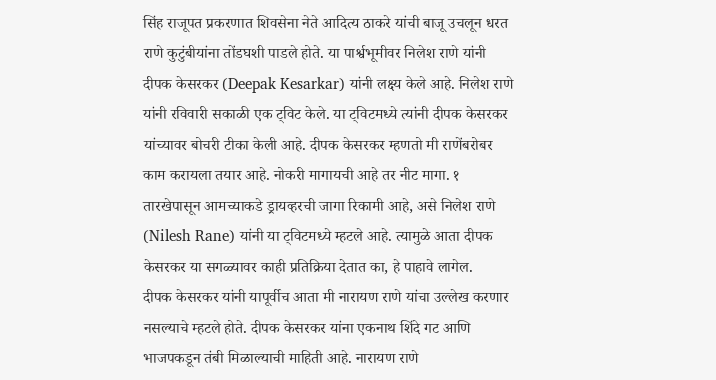सिंह राजूपत प्रकरणात शिवसेना नेते आदित्य ठाकरे यांची बाजू उचलून धरत राणे कुटुंबीयांना तोंडघशी पाडले होते. या पार्श्वभूमीवर निलेश राणे यांनी दीपक केसरकर (Deepak Kesarkar) यांनी लक्ष्य केले आहे. निलेश राणे यांनी रविवारी सकाळी एक ट्विट केले. या ट्विटमध्ये त्यांनी दीपक केसरकर यांच्यावर बोचरी टीका केली आहे. दीपक केसरकर म्हणतो मी राणेंबरोबर काम करायला तयार आहे. नोकरी मागायची आहे तर नीट मागा. १ तारखेपासून आमच्याकडे ड्रायव्हरची जागा रिकामी आहे, असे निलेश राणे (Nilesh Rane) यांनी या ट्विटमध्ये म्हटले आहे. त्यामुळे आता दीपक केसरकर या सगळ्यावर काही प्रतिक्रिया देतात का, हे पाहावे लागेल.
दीपक केसरकर यांनी यापूर्वीच आता मी नारायण राणे यांचा उल्लेख करणार नसल्याचे म्हटले होते. दीपक केसरकर यांना एकनाथ शिंदे गट आणि भाजपकडून तंबी मिळाल्याची माहिती आहे. नारायण राणे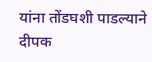यांना तोंडघशी पाडल्याने दीपक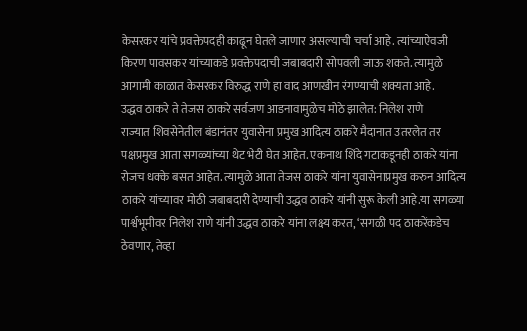केसरकर यांचे प्रवक्तेपदही काढून घेतले जाणार असल्याची चर्चा आहे. त्यांच्याऐवजी किरण पावसकर यांच्याकडे प्रवक्तेपदाची जबाबदारी सोपवली जाऊ शकते. त्यामुळे आगामी काळात केसरकर विरुद्ध राणे हा वाद आणखीन रंगण्याची शक्यता आहे.
उद्धव ठाकरे ते तेजस ठाकरे सर्वजण आडनावामुळेच मोठे झालेत: निलेश राणे
राज्यात शिवसेनेतील बंडानंतर युवासेना प्रमुख आदित्य ठाकरे मैदानात उतरलेत तर पक्षप्रमुख आता सगळ्यांच्या थेट भेटी घेत आहेत. एकनाथ शिंदे गटाकडूनही ठाकरे यांना रोजच धक्के बसत आहेत. त्यामुळे आता तेजस ठाकरे यांना युवासेनाप्रमुख करुन आदित्य ठाकरे यांच्यावर मोठी जबाबदारी देण्याची उद्धव ठाकरे यांनी सुरू केली आहे.या सगळ्या पार्श्वभूमीवर निलेश राणे यांनी उद्धव ठाकरे यांना लक्ष्य करत, ‘सगळी पद ठाकरेंकडेच ठेवणार, तेव्हा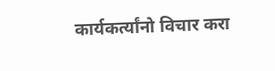कार्यकर्त्यांनो विचार करा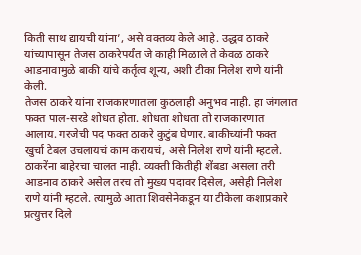किती साथ द्यायची यांना’, असे वक्तव्य केले आहे. उद्धव ठाकरे यांच्यापासून तेजस ठाकरेपर्यंत जे काही मिळाले ते केवळ ठाकरे आडनावामुळे बाकी यांचे कर्तृत्व शून्य, अशी टीका निलेश राणे यांनी केली.
तेजस ठाकरे यांना राजकारणातला कुठलाही अनुभव नाही. हा जंगलात फक्त पाल-सरडे शोधत होता. शोधता शोधता तो राजकारणात आलाय. गरजेची पद फक्त ठाकरे कुटुंब घेणार. बाकीच्यांनी फक्त खुर्चा टेबल उचलायचं काम करायचं, असे निलेश राणे यांनी म्हटले. ठाकरेंना बाहेरचा चालत नाही. व्यक्ती कितीही शेंबडा असला तरी आडनाव ठाकरे असेल तरच तो मुख्य पदावर दिसेल, असेही निलेश राणे यांनी म्हटले. त्यामुळे आता शिवसेनेकडून या टीकेला कशाप्रकारे प्रत्युत्तर दिले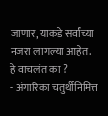जाणार, याकडे सर्वांच्या नजरा लागल्या आहेत.
हे वाचलंत का ?
- अंगारिका चतुर्थीनिमित्त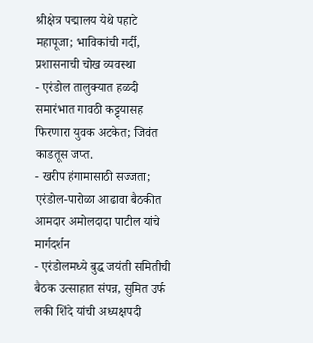श्रीक्षेत्र पद्मालय येथे पहाटे महापूजा; भाविकांची गर्दी, प्रशासनाची चोख व्यवस्था
- एरंडोल तालुक्यात हळदी समारंभात गावठी कट्ट्यासह फिरणारा युवक अटकेत; जिवंत काडतूस जप्त.
- खरीप हंगामासाठी सज्जता; एरंडोल-पारोळा आढावा बैठकीत आमदार अमोलदादा पाटील यांचे मार्गदर्शन
- एरंडोलमध्ये बुद्ध जयंती समितीची बैठक उत्साहात संपन्न, सुमित उर्फ लकी शिंदे यांची अध्यक्षपदी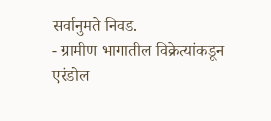सर्वानुमते निवड.
- ग्रामीण भागातील विक्रेत्यांकडून एरंडोल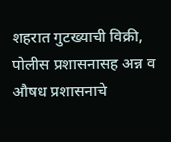शहरात गुटख्याची विक्री, पोलीस प्रशासनासह अन्न व औषध प्रशासनाचे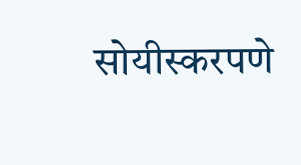सोयीस्करपणे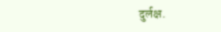दुर्लक्ष.